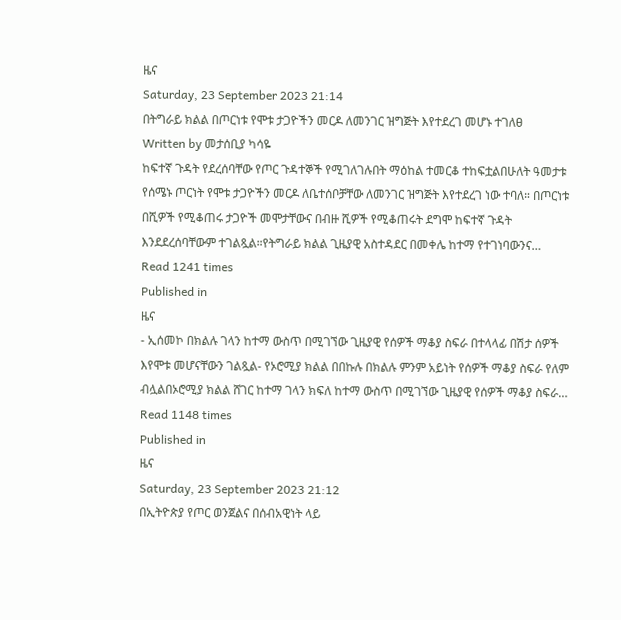ዜና
Saturday, 23 September 2023 21:14
በትግራይ ክልል በጦርነቱ የሞቱ ታጋዮችን መርዶ ለመንገር ዝግጅት እየተደረገ መሆኑ ተገለፀ
Written by መታሰቢያ ካሳዬ
ከፍተኛ ጉዳት የደረሰባቸው የጦር ጉዳተኞች የሚገለገሉበት ማዕከል ተመርቆ ተከፍቷልበሁለት ዓመታቱ የሰሜኑ ጦርነት የሞቱ ታጋዮችን መርዶ ለቤተሰቦቻቸው ለመንገር ዝግጅት እየተደረገ ነው ተባለ። በጦርነቱ በሺዎች የሚቆጠሩ ታጋዮች መሞታቸውና በብዙ ሺዎች የሚቆጠሩት ደግሞ ከፍተኛ ጉዳት እንደደረሰባቸውም ተገልጿል።የትግራይ ክልል ጊዜያዊ አስተዳደር በመቀሌ ከተማ የተገነባውንና…
Read 1241 times
Published in
ዜና
- ኢሰመኮ በክልሉ ገላን ከተማ ውስጥ በሚገኘው ጊዜያዊ የሰዎች ማቆያ ስፍራ በተላላፊ በሽታ ሰዎች እየሞቱ መሆናቸውን ገልጿል- የኦሮሚያ ክልል በበኩሉ በክልሉ ምንም አይነት የሰዎች ማቆያ ስፍራ የለም ብሏልበኦሮሚያ ክልል ሸገር ከተማ ገላን ክፍለ ከተማ ውስጥ በሚገኘው ጊዜያዊ የሰዎች ማቆያ ስፍራ…
Read 1148 times
Published in
ዜና
Saturday, 23 September 2023 21:12
በኢትዮጵያ የጦር ወንጀልና በሰብአዊነት ላይ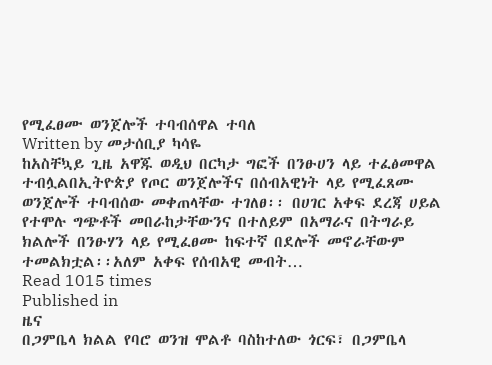የሚፈፀሙ ወንጀሎች ተባብሰዋል ተባለ
Written by መታሰቢያ ካሳዬ
ከአስቸኳይ ጊዜ አዋጁ ወዲህ በርካታ ግፎች በንፁሀን ላይ ተፈፅመዋል ተብሏልበኢትዮጵያ የጦር ወንጀሎችና በሰብአዊነት ላይ የሚፈጸሙ ወንጀሎች ተባብሰው መቀጠላቸው ተገለፀ፡፡ በሀገር አቀፍ ደረጃ ሀይል የተሞሉ ግጭቶች መበራከታቸውንና በተለይም በአማራና በትግራይ ክልሎች በንፁሃን ላይ የሚፈፀሙ ከፍተኛ በደሎች መኖራቸውም ተመልክቷል፡፡አለም አቀፍ የሰብአዊ መብት…
Read 1015 times
Published in
ዜና
በጋምቤላ ክልል የባሮ ወንዝ ሞልቶ ባስከተለው ጎርፍ፣ በጋምቤላ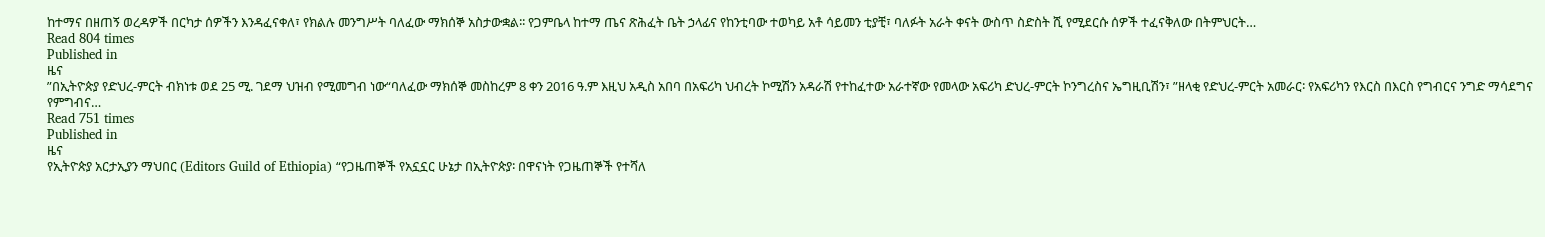ከተማና በዘጠኝ ወረዳዎች በርካታ ሰዎችን እንዳፈናቀለ፣ የክልሉ መንግሥት ባለፈው ማክሰኞ አስታውቋል፡፡ የጋምቤላ ከተማ ጤና ጽሕፈት ቤት ኃላፊና የከንቲባው ተወካይ አቶ ሳይመን ቲያቺ፣ ባለፉት አራት ቀናት ውስጥ ስድስት ሺ የሚደርሱ ሰዎች ተፈናቅለው በትምህርት…
Read 804 times
Published in
ዜና
”በኢትዮጵያ የድህረ-ምርት ብክነቱ ወደ 25 ሚ. ገደማ ህዝብ የሚመግብ ነው“ባለፈው ማክሰኞ መስከረም 8 ቀን 2016 ዓ.ም እዚህ አዲስ አበባ በአፍሪካ ህብረት ኮሚሽን አዳራሽ የተከፈተው አራተኛው የመላው አፍሪካ ድህረ-ምርት ኮንግረስና ኤግዚቢሽን፣ ”ዘላቂ የድህረ-ምርት አመራር፡ የአፍሪካን የእርስ በእርስ የግብርና ንግድ ማሳደግና የምግብና…
Read 751 times
Published in
ዜና
የኢትዮጵያ አርታኢያን ማህበር (Editors Guild of Ethiopia) “የጋዜጠኞች የአኗኗር ሁኔታ በኢትዮጵያ፡ በዋናነት የጋዜጠኞች የተሻለ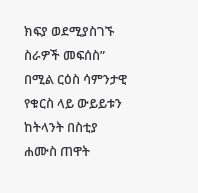ክፍያ ወደሚያስገኙ ስራዎች መፍሰስ” በሚል ርዕስ ሳምንታዊ የቁርስ ላይ ውይይቱን ከትላንት በስቲያ ሐሙስ ጠዋት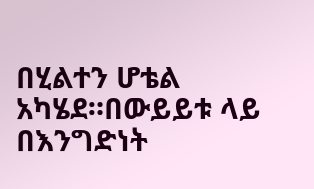በሂልተን ሆቴል አካሄደ።በውይይቱ ላይ በእንግድነት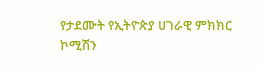የታደሙት የኢትዮጵያ ሀገራዊ ምክክር ኮሚሽን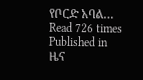የቦርድ አባል…
Read 726 times
Published in
ዜና